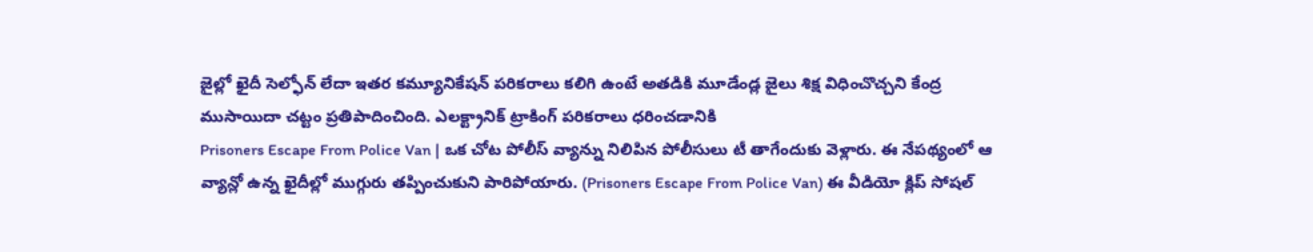జైల్లో ఖైదీ సెల్ఫోన్ లేదా ఇతర కమ్యూనికేషన్ పరికరాలు కలిగి ఉంటే అతడికి మూడేండ్ల జైలు శిక్ష విధించొచ్చని కేంద్ర ముసాయిదా చట్టం ప్రతిపాదించింది. ఎలక్ట్రానిక్ ట్రాకింగ్ పరికరాలు ధరించడానికి
Prisoners Escape From Police Van | ఒక చోట పోలీస్ వ్యాన్ను నిలిపిన పోలీసులు టీ తాగేందుకు వెళ్లారు. ఈ నేపథ్యంలో ఆ వ్యాన్లో ఉన్న ఖైదీల్లో ముగ్గురు తప్పించుకుని పారిపోయారు. (Prisoners Escape From Police Van) ఈ వీడియో క్లిప్ సోషల్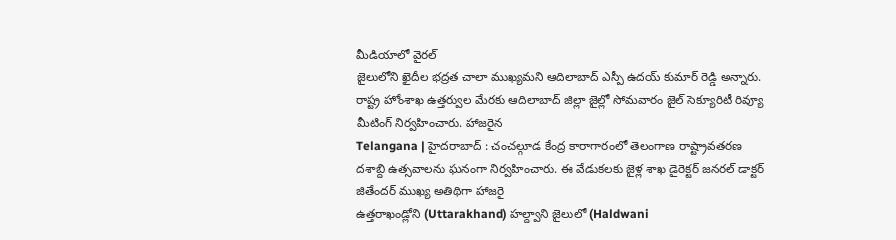మీడియాలో వైరల్
జైలులోని ఖైదీల భద్రత చాలా ముఖ్యమని ఆదిలాబాద్ ఎస్పీ ఉదయ్ కుమార్ రెడ్డి అన్నారు. రాష్ట్ర హోంశాఖ ఉత్తర్వుల మేరకు ఆదిలాబాద్ జిల్లా జైల్లో సోమవారం జైల్ సెక్యూరిటీ రివ్యూ మీటింగ్ నిర్వహించారు. హాజరైన
Telangana | హైదరాబాద్ : చంచల్గూడ కేంద్ర కారాగారంలో తెలంగాణ రాష్ట్రావతరణ దశాబ్ది ఉత్సవాలను ఘనంగా నిర్వహించారు. ఈ వేడుకలకు జైళ్ల శాఖ డైరెక్టర్ జనరల్ డాక్టర్ జితేందర్ ముఖ్య అతిథిగా హాజరై
ఉత్తరాఖండ్లోని (Uttarakhand) హల్ద్వాని జైలులో (Haldwani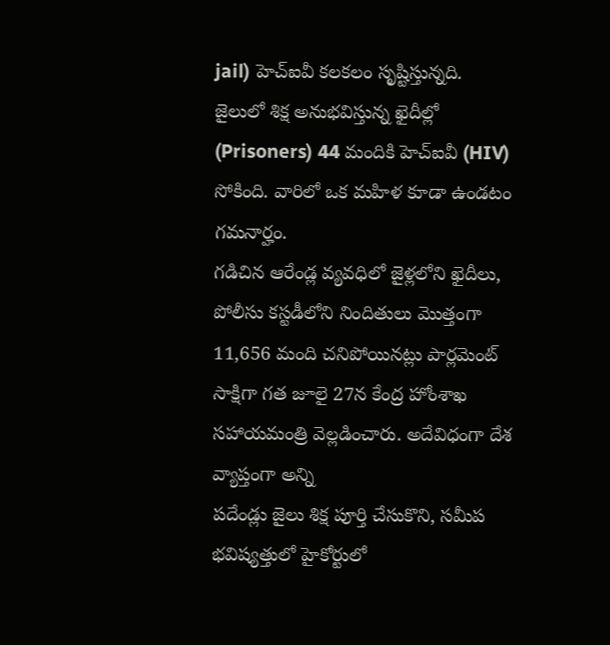jail) హెచ్ఐవీ కలకలం సృష్టిస్తున్నది. జైలులో శిక్ష అనుభవిస్తున్న ఖైదీల్లో (Prisoners) 44 మందికి హెచ్ఐవీ (HIV) సోకింది. వారిలో ఒక మహిళ కూడా ఉండటం గమనార్హం.
గడిచిన ఆరేండ్ల వ్యవధిలో జైళ్లలోని ఖైదీలు, పోలీసు కస్టడీలోని నిందితులు మొత్తంగా 11,656 మంది చనిపోయినట్లు పార్లమెంట్ సాక్షిగా గత జూలై 27న కేంద్ర హోంశాఖ సహాయమంత్రి వెల్లడించారు. అదేవిధంగా దేశ వ్యాప్తంగా అన్ని
పదేండ్లు జైలు శిక్ష పూర్తి చేసుకొని, సమీప భవిష్యత్తులో హైకోర్టులో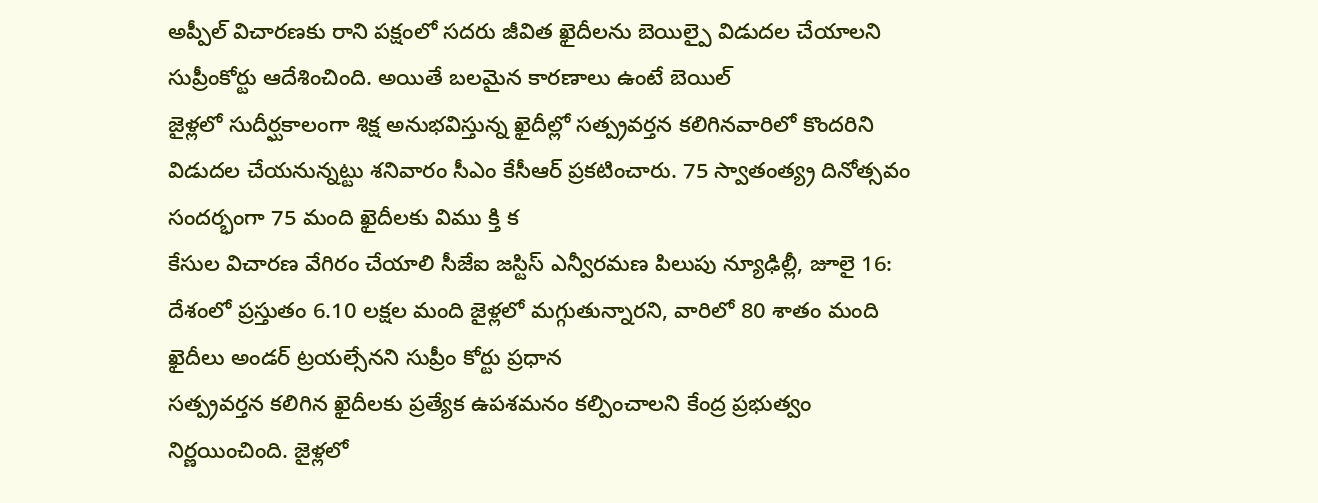అప్పీల్ విచారణకు రాని పక్షంలో సదరు జీవిత ఖైదీలను బెయిల్పై విడుదల చేయాలని సుప్రీంకోర్టు ఆదేశించింది. అయితే బలమైన కారణాలు ఉంటే బెయిల్
జైళ్లలో సుదీర్ఘకాలంగా శిక్ష అనుభవిస్తున్న ఖైదీల్లో సత్ప్రవర్తన కలిగినవారిలో కొందరిని విడుదల చేయనున్నట్టు శనివారం సీఎం కేసీఆర్ ప్రకటించారు. 75 స్వాతంత్య్ర దినోత్సవం సందర్భంగా 75 మంది ఖైదీలకు విము క్తి క
కేసుల విచారణ వేగిరం చేయాలి సీజేఐ జస్టిస్ ఎన్వీరమణ పిలుపు న్యూఢిల్లీ, జూలై 16: దేశంలో ప్రస్తుతం 6.10 లక్షల మంది జైళ్లలో మగ్గుతున్నారని, వారిలో 80 శాతం మంది ఖైదీలు అండర్ ట్రయల్సేనని సుప్రీం కోర్టు ప్రధాన
సత్ప్రవర్తన కలిగిన ఖైదీలకు ప్రత్యేక ఉపశమనం కల్పించాలని కేంద్ర ప్రభుత్వం నిర్ణయించింది. జైళ్లలో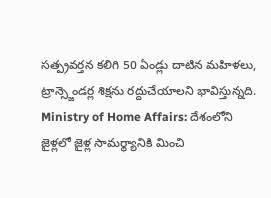సత్ప్రవర్తన కలిగి 50 ఏండ్లు దాటిన మహిళలు, ట్రాన్స్జెండర్ల శిక్షను రద్దుచేయాలని భావిస్తున్నది.
Ministry of Home Affairs: దేశంలోని జైళ్లలో జైళ్ల సామర్థ్యానికి మించి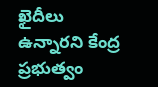ఖైదీలు ఉన్నారని కేంద్ర ప్రభుత్వం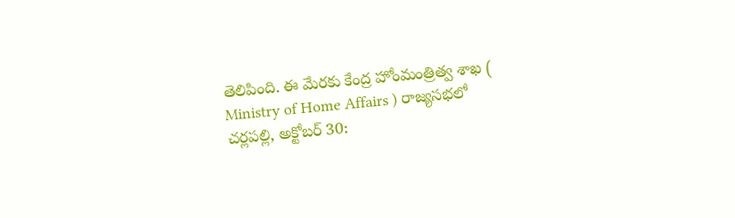తెలిపింది. ఈ మేరకు కేంద్ర హోంమంత్రిత్వ శాఖ ( Ministry of Home Affairs ) రాజ్యసభలో
చర్లపల్లి, అక్టోబర్ 30: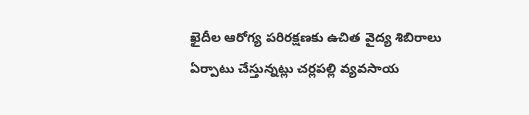ఖైదీల ఆరోగ్య పరిరక్షణకు ఉచిత వైద్య శిబిరాలు ఏర్పాటు చేస్తున్నట్లు చర్లపల్లి వ్యవసాయ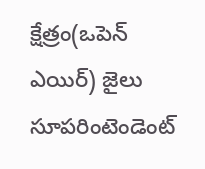క్షేత్రం(ఒపెన్ ఎయిర్) జైలు సూపరింటెండెంట్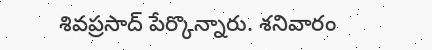శివప్రసాద్ పేర్కొన్నారు. శనివారం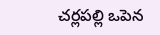చర్లపల్లి ఒపెన